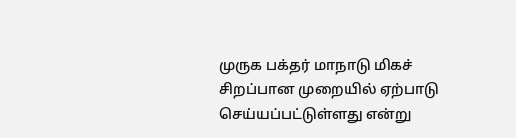முருக பக்தர் மாநாடு மிகச் சிறப்பான முறையில் ஏற்பாடு செய்யப்பட்டுள்ளது என்று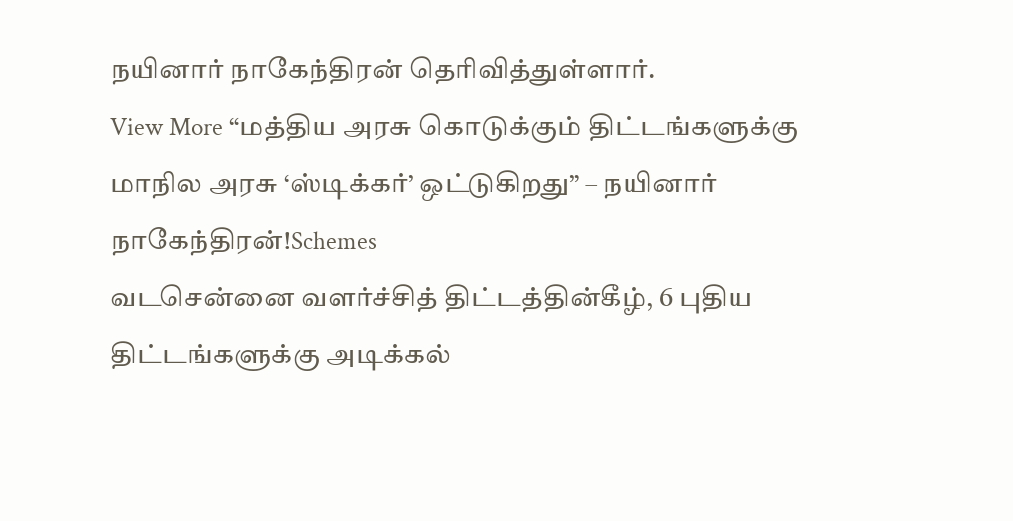நயினார் நாகேந்திரன் தெரிவித்துள்ளார்.
View More “மத்திய அரசு கொடுக்கும் திட்டங்களுக்கு மாநில அரசு ‘ஸ்டிக்கர்’ ஒட்டுகிறது” – நயினார் நாகேந்திரன்!Schemes
வடசென்னை வளர்ச்சித் திட்டத்தின்கீழ், 6 புதிய திட்டங்களுக்கு அடிக்கல்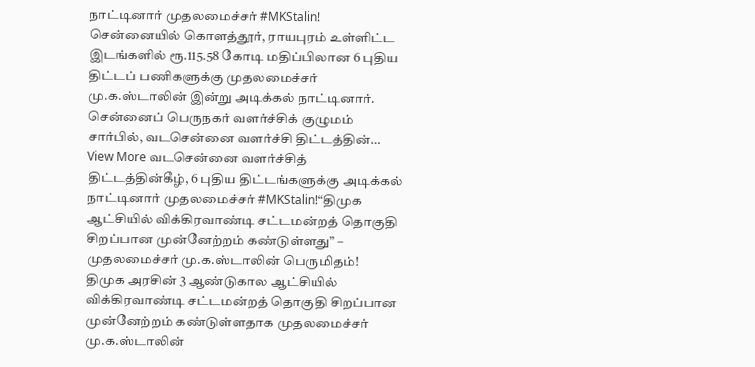நாட்டினார் முதலமைச்சர் #MKStalin!
சென்னையில் கொளத்தூர், ராயபுரம் உள்ளிட்ட இடங்களில் ரூ.115.58 கோடி மதிப்பிலான 6 புதிய திட்டப் பணிகளுக்கு முதலமைச்சர் மு.க.ஸ்டாலின் இன்று அடிக்கல் நாட்டினார். சென்னைப் பெருநகர் வளர்ச்சிக் குழுமம் சார்பில், வடசென்னை வளர்ச்சி திட்டத்தின்…
View More வடசென்னை வளர்ச்சித் திட்டத்தின்கீழ், 6 புதிய திட்டங்களுக்கு அடிக்கல் நாட்டினார் முதலமைச்சர் #MKStalin!“திமுக ஆட்சியில் விக்கிரவாண்டி சட்டமன்றத் தொகுதி சிறப்பான முன்னேற்றம் கண்டுள்ளது” – முதலமைச்சர் மு.க.ஸ்டாலின் பெருமிதம்!
திமுக அரசின் 3 ஆண்டுகால ஆட்சியில் விக்கிரவாண்டி சட்டமன்றத் தொகுதி சிறப்பான முன்னேற்றம் கண்டுள்ளதாக முதலமைச்சர் மு.க.ஸ்டாலின்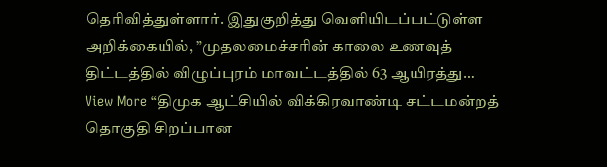தெரிவித்துள்ளார். இதுகுறித்து வெளியிடப்பட்டுள்ள அறிக்கையில், ”முதலமைச்சரின் காலை உணவுத் திட்டத்தில் விழுப்புரம் மாவட்டத்தில் 63 ஆயிரத்து…
View More “திமுக ஆட்சியில் விக்கிரவாண்டி சட்டமன்றத் தொகுதி சிறப்பான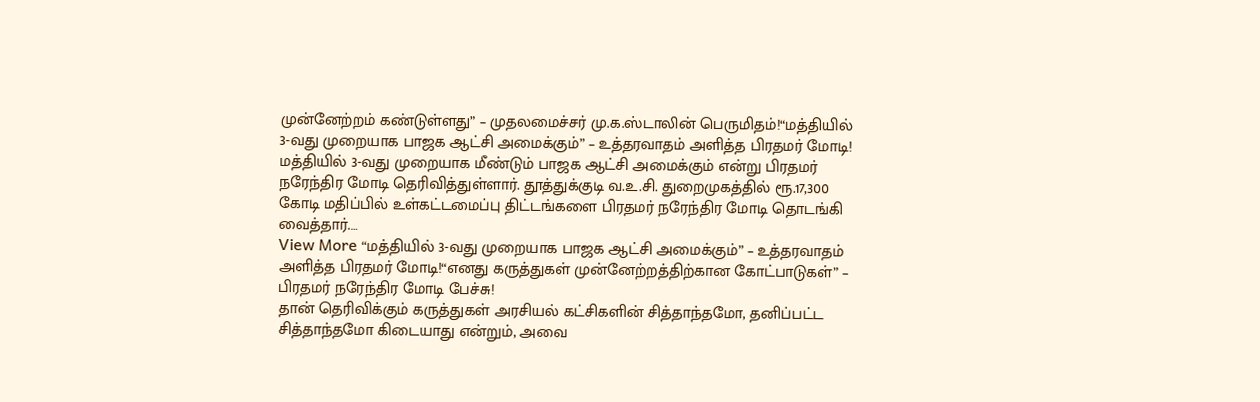முன்னேற்றம் கண்டுள்ளது” – முதலமைச்சர் மு.க.ஸ்டாலின் பெருமிதம்!“மத்தியில் 3-வது முறையாக பாஜக ஆட்சி அமைக்கும்” – உத்தரவாதம் அளித்த பிரதமர் மோடி!
மத்தியில் 3-வது முறையாக மீண்டும் பாஜக ஆட்சி அமைக்கும் என்று பிரதமர் நரேந்திர மோடி தெரிவித்துள்ளார். தூத்துக்குடி வ.உ.சி. துறைமுகத்தில் ரூ.17,300 கோடி மதிப்பில் உள்கட்டமைப்பு திட்டங்களை பிரதமர் நரேந்திர மோடி தொடங்கி வைத்தார்.…
View More “மத்தியில் 3-வது முறையாக பாஜக ஆட்சி அமைக்கும்” – உத்தரவாதம் அளித்த பிரதமர் மோடி!“எனது கருத்துகள் முன்னேற்றத்திற்கான கோட்பாடுகள்” – பிரதமர் நரேந்திர மோடி பேச்சு!
தான் தெரிவிக்கும் கருத்துகள் அரசியல் கட்சிகளின் சித்தாந்தமோ, தனிப்பட்ட சித்தாந்தமோ கிடையாது என்றும், அவை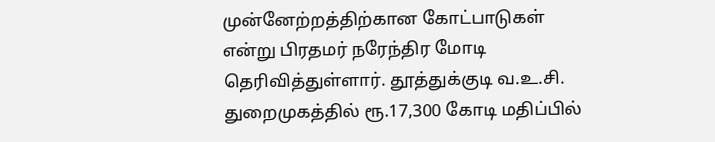முன்னேற்றத்திற்கான கோட்பாடுகள் என்று பிரதமர் நரேந்திர மோடி தெரிவித்துள்ளார். தூத்துக்குடி வ.உ.சி. துறைமுகத்தில் ரூ.17,300 கோடி மதிப்பில்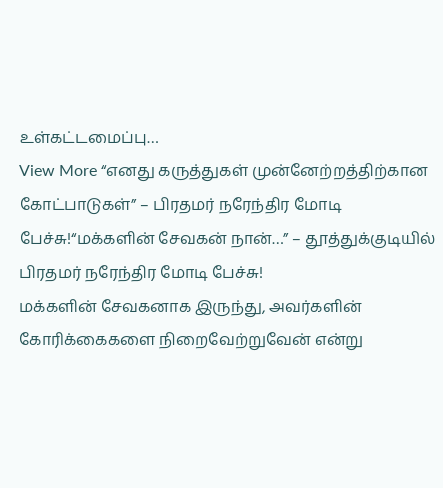உள்கட்டமைப்பு…
View More “எனது கருத்துகள் முன்னேற்றத்திற்கான கோட்பாடுகள்” – பிரதமர் நரேந்திர மோடி பேச்சு!“மக்களின் சேவகன் நான்…” – தூத்துக்குடியில் பிரதமர் நரேந்திர மோடி பேச்சு!
மக்களின் சேவகனாக இருந்து, அவர்களின் கோரிக்கைகளை நிறைவேற்றுவேன் என்று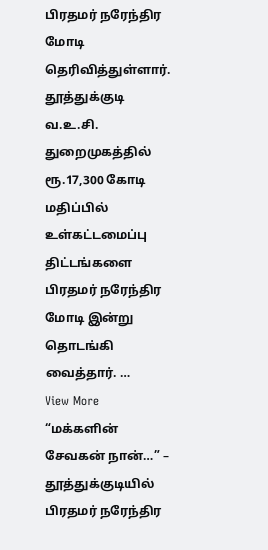பிரதமர் நரேந்திர மோடி தெரிவித்துள்ளார். தூத்துக்குடி வ.உ.சி. துறைமுகத்தில் ரூ.17,300 கோடி மதிப்பில் உள்கட்டமைப்பு திட்டங்களை பிரதமர் நரேந்திர மோடி இன்று தொடங்கி வைத்தார். …
View More “மக்களின் சேவகன் நான்…” – தூத்துக்குடியில் பிரதமர் நரேந்திர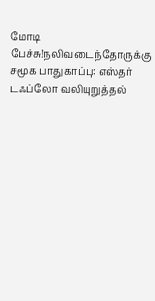மோடி பேச்சு!நலிவடைந்தோருக்கு சமூக பாதுகாப்பு: எஸ்தர் டஃப்லோ வலியுறுத்தல்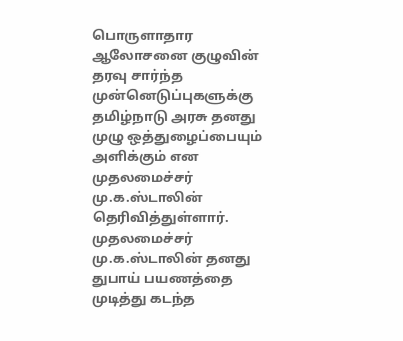பொருளாதார ஆலோசனை குழுவின் தரவு சார்ந்த முன்னெடுப்புகளுக்கு தமிழ்நாடு அரசு தனது முழு ஒத்துழைப்பையும் அளிக்கும் என முதலமைச்சர் மு.க.ஸ்டாலின் தெரிவித்துள்ளார். முதலமைச்சர் மு.க.ஸ்டாலின் தனது துபாய் பயணத்தை முடித்து கடந்த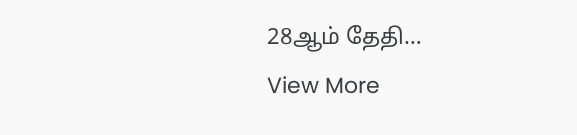28ஆம் தேதி…
View More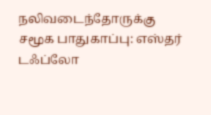நலிவடைந்தோருக்கு சமூக பாதுகாப்பு: எஸ்தர் டஃப்லோ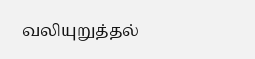வலியுறுத்தல்